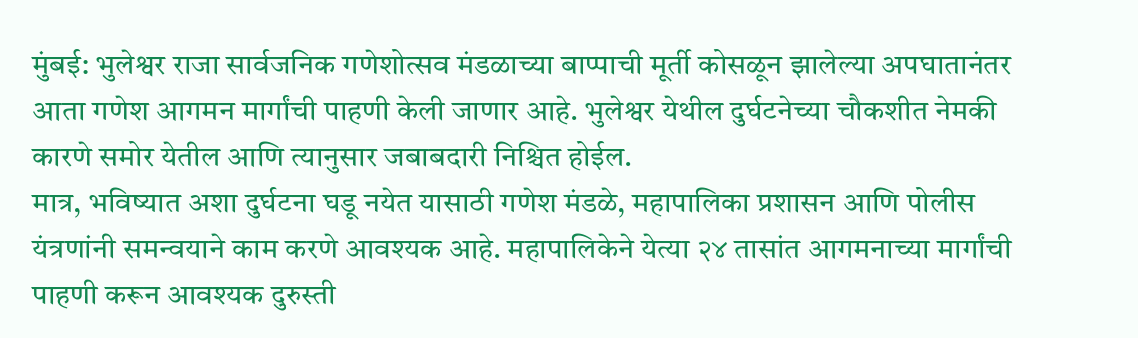मुंबई: भुलेश्वर राजा सार्वजनिक गणेशोत्सव मंडळाच्या बाप्पाची मूर्ती कोसळून झालेल्या अपघातानंतर आता गणेश आगमन मार्गांची पाहणी केली जाणार आहे. भुलेश्वर येथील दुर्घटनेच्या चौकशीत नेमकी कारणे समोर येतील आणि त्यानुसार जबाबदारी निश्चित होईल.
मात्र, भविष्यात अशा दुर्घटना घडू नयेत यासाठी गणेश मंडळे, महापालिका प्रशासन आणि पोलीस यंत्रणांनी समन्वयाने काम करणे आवश्यक आहे. महापालिकेने येत्या २४ तासांत आगमनाच्या मार्गांची पाहणी करून आवश्यक दुरुस्ती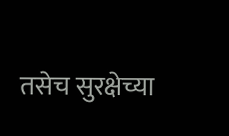तसेच सुरक्षेच्या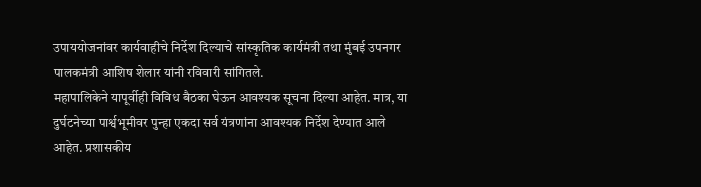उपाययोजनांवर कार्यवाहीचे निर्देश दिल्याचे सांस्कृतिक कार्यमंत्री तथा मुंबई उपनगर पालकमंत्री आशिष शेलार यांनी रविवारी सांगितले.
महापालिकेने यापूर्वीही विविध बैठका घेऊन आवश्यक सूचना दिल्या आहेत. मात्र, या दुर्घटनेच्या पार्श्वभूमीवर पुन्हा एकदा सर्व यंत्रणांना आवश्यक निर्देश देण्यात आले आहेत. प्रशासकीय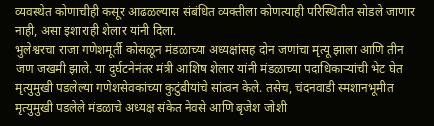व्यवस्थेत कोणाचीही कसूर आढळल्यास संबंधित व्यक्तीला कोणत्याही परिस्थितीत सोडले जाणार नाही, असा इशाराही शेलार यांनी दिला.
भुलेश्वरचा राजा गणेशमूर्ती कोसळून मंडळाच्या अध्यक्षांसह दोन जणांचा मृत्यू झाला आणि तीन जण जखमी झाले. या दुर्घटनेनंतर मंत्री आशिष शेलार यांनी मंडळाच्या पदाधिकाऱ्यांची भेट घेत मृत्युमुखी पडलेल्या गणेशसेवकांच्या कुटुंबीयांचे सांत्वन केले. तसेच, चंदनवाडी स्मशानभूमीत मृत्युमुखी पडलेले मंडळाचे अध्यक्ष संकेत नेवसे आणि बृजेश जोशी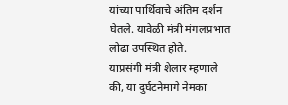यांच्या पार्थिवाचे अंतिम दर्शन घेतले. यावेळी मंत्री मंगलप्रभात लोढा उपस्थित होते.
याप्रसंगी मंत्री शेलार म्हणाले की, या दुर्घटनेमागे नेमका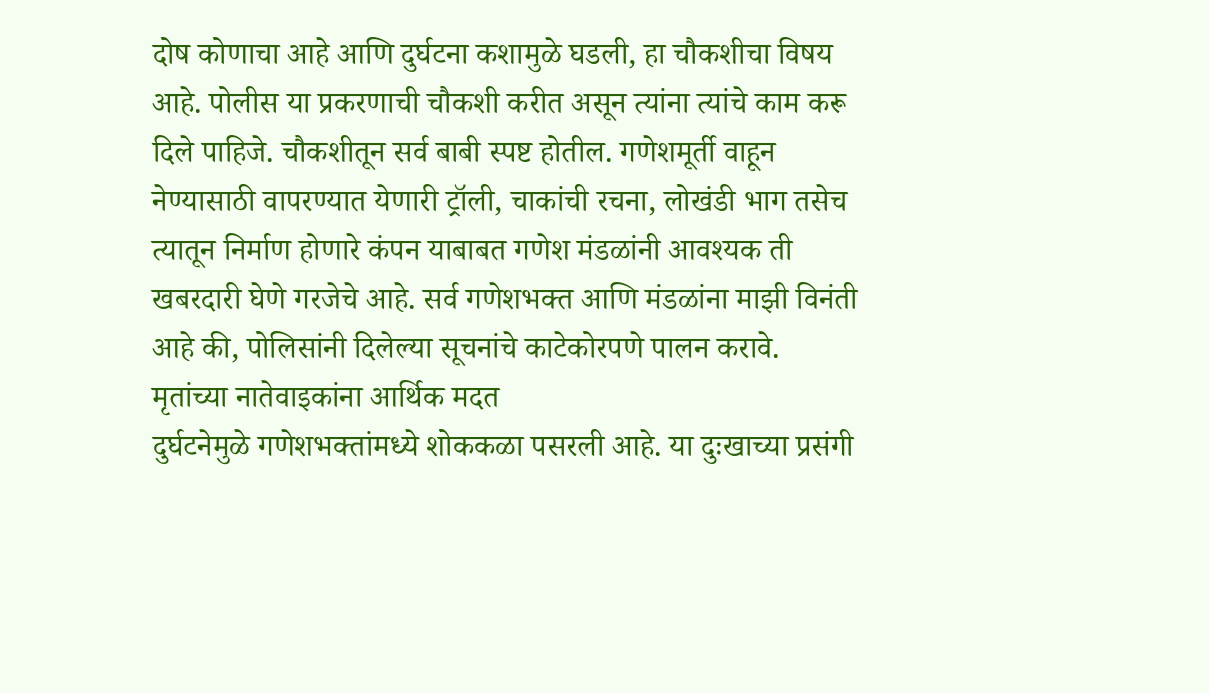दोष कोणाचा आहे आणि दुर्घटना कशामुळे घडली, हा चौकशीचा विषय आहे. पोलीस या प्रकरणाची चौकशी करीत असून त्यांना त्यांचे काम करू दिले पाहिजे. चौकशीतून सर्व बाबी स्पष्ट होतील. गणेशमूर्ती वाहून नेण्यासाठी वापरण्यात येणारी ट्रॉली, चाकांची रचना, लोखंडी भाग तसेच त्यातून निर्माण होणारे कंपन याबाबत गणेश मंडळांनी आवश्यक ती खबरदारी घेणे गरजेचे आहे. सर्व गणेशभक्त आणि मंडळांना माझी विनंती आहे की, पोलिसांनी दिलेल्या सूचनांचे काटेकोरपणे पालन करावे.
मृतांच्या नातेवाइकांना आर्थिक मदत
दुर्घटनेमुळे गणेशभक्तांमध्ये शोककळा पसरली आहे. या दुःखाच्या प्रसंगी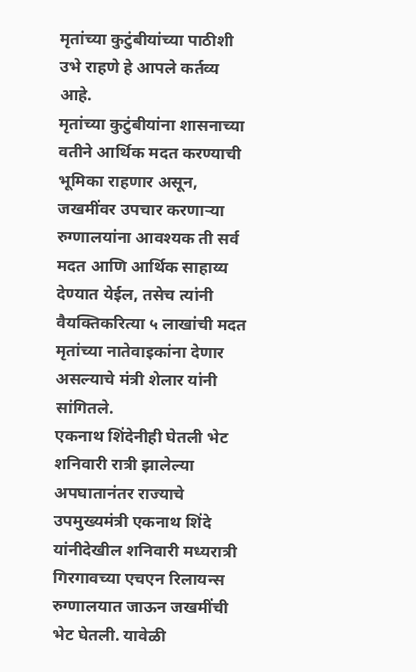मृतांच्या कुटुंबीयांच्या पाठीशी उभे राहणे हे आपले कर्तव्य आहे.
मृतांच्या कुटुंबीयांना शासनाच्या वतीने आर्थिक मदत करण्याची भूमिका राहणार असून, जखमींवर उपचार करणाऱ्या रुग्णालयांना आवश्यक ती सर्व मदत आणि आर्थिक साहाय्य देण्यात येईल, तसेच त्यांनी वैयक्तिकरित्या ५ लाखांची मदत मृतांच्या नातेवाइकांना देणार असल्याचे मंत्री शेलार यांनी सांगितले.
एकनाथ शिंदेनीही घेतली भेट
शनिवारी रात्री झालेल्या अपघातानंतर राज्याचे उपमुख्यमंत्री एकनाथ शिंदे यांनीदेखील शनिवारी मध्यरात्री गिरगावच्या एचएन रिलायन्स रुग्णालयात जाऊन जखमींची भेट घेतली. यावेळी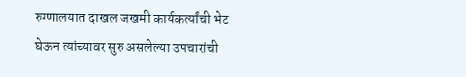रुग्णालयात दाखल जखमी कार्यकर्त्यांची भेट घेऊन त्यांच्यावर सुरु असलेल्या उपचारांची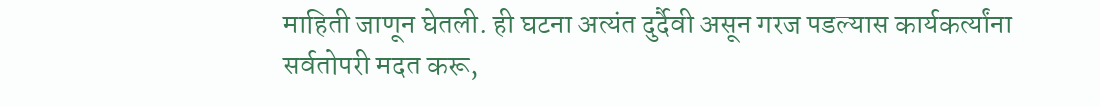माहिती जाणून घेतली. ही घटना अत्यंत दुर्दैवी असून गरज पडल्यास कार्यकर्त्यांना सर्वतोपरी मदत करू,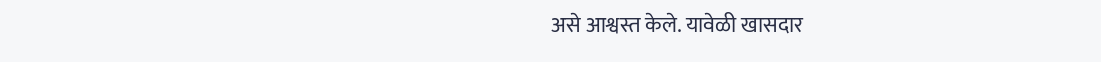असे आश्वस्त केले. यावेळी खासदार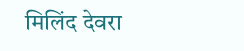मिलिंद देवरा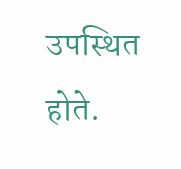उपस्थित होते.